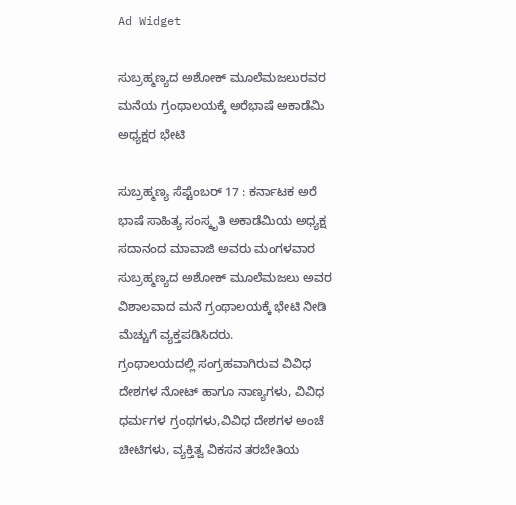Ad Widget

ಸುಬ್ರಹ್ಮಣ್ಯದ ಅಶೋಕ್ ಮೂಲೆಮಜಲುರವರ ಮನೆಯ ಗ್ರಂಥಾಲಯಕ್ಕೆ ಅರೆಭಾಷೆ ಅಕಾಡೆಮಿ ಅಧ್ಯಕ್ಷರ ಭೇಟಿ

ಸುಬ್ರಹ್ಮಣ್ಯ ಸೆಪ್ಟೆಂಬರ್ 17 : ಕರ್ನಾಟಕ ಅರೆ ಭಾಷೆ ಸಾಹಿತ್ಯ ಸಂಸ್ಕೃತಿ ಅಕಾಡೆಮಿಯ ಅಧ್ಯಕ್ಷ ಸದಾನಂದ ಮಾವಾಜಿ ಅವರು ಮಂಗಳವಾರ ಸುಬ್ರಹ್ಮಣ್ಯದ ಅಶೋಕ್ ಮೂಲೆಮಜಲು ಅವರ ವಿಶಾಲವಾದ ಮನೆ ಗ್ರಂಥಾಲಯಕ್ಕೆ ಭೇಟಿ ನೀಡಿ ಮೆಚ್ಚುಗೆ ವ್ಯಕ್ತಪಡಿಸಿದರು.
ಗ್ರಂಥಾಲಯದಲ್ಲಿ ಸಂಗ್ರಹವಾಗಿರುವ ವಿವಿಧ ದೇಶಗಳ ನೋಟ್ ಹಾಗೂ ನಾಣ್ಯಗಳು, ವಿವಿಧ ಧರ್ಮಗಳ ಗ್ರಂಥಗಳು,ವಿವಿಧ ದೇಶಗಳ ಅಂಚೆ ಚೀಟಿಗಳು, ವ್ಯಕ್ತಿತ್ವ ವಿಕಸನ ತರಬೇತಿಯ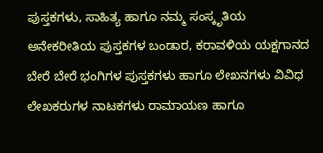ಪುಸ್ತಕಗಳು, ಸಾಹಿತ್ಯ ಹಾಗೂ ನಮ್ಮ ಸಂಸ್ಕೃತಿಯ ಅನೇಕರೀತಿಯ ಪುಸ್ತಕಗಳ ಬಂಡಾರ, ಕರಾವಳಿಯ ಯಕ್ಷಗಾನದ ಬೇರೆ ಬೇರೆ ಭಂಗಿಗಳ ಪುಸ್ತಕಗಳು ಹಾಗೂ ಲೇಖನಗಳು ವಿವಿಧ ಲೇಖಕರುಗಳ ನಾಟಕಗಳು ರಾಮಾಯಣ ಹಾಗೂ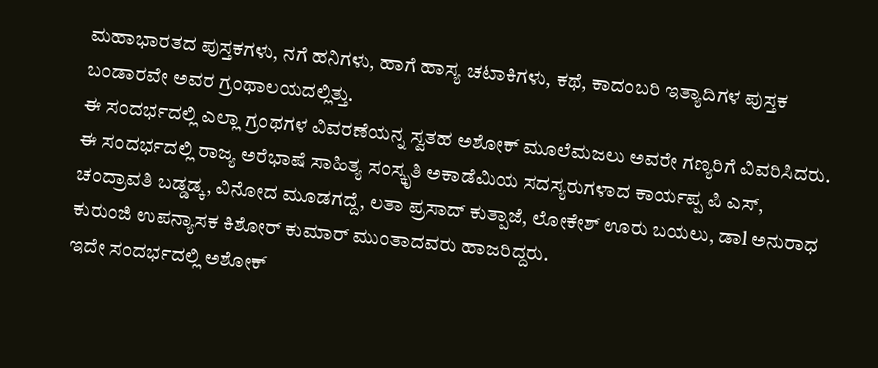ಮಹಾಭಾರತದ ಪುಸ್ತಕಗಳು, ನಗೆ ಹನಿಗಳು, ಹಾಗೆ ಹಾಸ್ಯ ಚಟಾಕಿಗಳು, ಕಥೆ, ಕಾದಂಬರಿ ಇತ್ಯಾದಿಗಳ ಪುಸ್ತಕ ಬಂಡಾರವೇ ಅವರ ಗ್ರಂಥಾಲಯದಲ್ಲಿತ್ತು.
ಈ ಸಂದರ್ಭದಲ್ಲಿ ಎಲ್ಲಾ ಗ್ರಂಥಗಳ ವಿವರಣೆಯನ್ನ ಸ್ವತಹ ಅಶೋಕ್ ಮೂಲೆಮಜಲು ಅವರೇ ಗಣ್ಯರಿಗೆ ವಿವರಿಸಿದರು.
ಈ ಸಂದರ್ಭದಲ್ಲಿ ರಾಜ್ಯ ಅರೆಭಾಷೆ ಸಾಹಿತ್ಯ ಸಂಸ್ಕೃತಿ ಅಕಾಡೆಮಿಯ ಸದಸ್ಯರುಗಳಾದ ಕಾರ್ಯಪ್ಪ ಪಿ ಎಸ್, ಚಂದ್ರಾವತಿ ಬಡ್ಡಡ್ಕ, ವಿನೋದ ಮೂಡಗದ್ದೆ, ಲತಾ ಪ್ರಸಾದ್ ಕುತ್ಪಾಜೆ, ಲೋಕೇಶ್ ಊರು ಬಯಲು, ಡಾl ಅನುರಾಧ ಕುರುಂಜಿ ಉಪನ್ಯಾಸಕ ಕಿಶೋರ್ ಕುಮಾರ್ ಮುಂತಾದವರು ಹಾಜರಿದ್ದರು.
ಇದೇ ಸಂದರ್ಭದಲ್ಲಿ ಅಶೋಕ್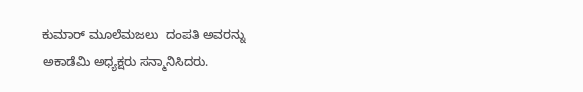ಕುಮಾರ್ ಮೂಲೆಮಜಲು  ದಂಪತಿ ಅವರನ್ನು ಅಕಾಡೆಮಿ ಅಧ್ಯಕ್ಷರು ಸನ್ಮಾನಿಸಿದರು.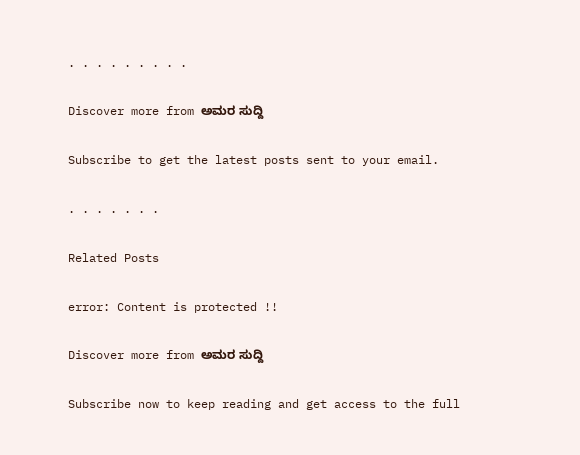. . . . . . . . .

Discover more from ಅಮರ ಸುದ್ದಿ

Subscribe to get the latest posts sent to your email.

. . . . . . .

Related Posts

error: Content is protected !!

Discover more from ಅಮರ ಸುದ್ದಿ

Subscribe now to keep reading and get access to the full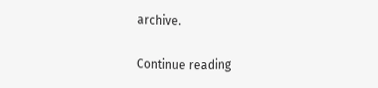archive.

Continue reading